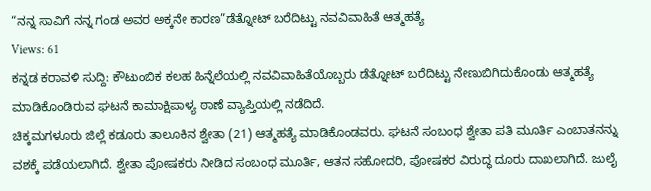“ನನ್ನ ಸಾವಿಗೆ ನನ್ನ ಗಂಡ ಅವರ ಅಕ್ಕನೇ ಕಾರಣ”ಡೆತ್ನೋಟ್ ಬರೆದಿಟ್ಟು ನವವಿವಾಹಿತೆ ಆತ್ಮಹತ್ಯೆ
Views: 61
ಕನ್ನಡ ಕರಾವಳಿ ಸುದ್ದಿ: ಕೌಟುಂಬಿಕ ಕಲಹ ಹಿನ್ನೆಲೆಯಲ್ಲಿ ನವವಿವಾಹಿತೆಯೊಬ್ಬರು ಡೆತ್ನೋಟ್ ಬರೆದಿಟ್ಟು ನೇಣುಬಿಗಿದುಕೊಂಡು ಆತ್ಮಹತ್ಯೆ ಮಾಡಿಕೊಂಡಿರುವ ಘಟನೆ ಕಾಮಾಕ್ಷಿಪಾಳ್ಯ ಠಾಣೆ ವ್ಯಾಪ್ತಿಯಲ್ಲಿ ನಡೆದಿದೆ.
ಚಿಕ್ಕಮಗಳೂರು ಜಿಲ್ಲೆ ಕಡೂರು ತಾಲೂಕಿನ ಶ್ವೇತಾ (21) ಆತ್ಮಹತ್ಯೆ ಮಾಡಿಕೊಂಡವರು. ಘಟನೆ ಸಂಬಂಧ ಶ್ವೇತಾ ಪತಿ ಮೂರ್ತಿ ಎಂಬಾತನನ್ನು ವಶಕ್ಕೆ ಪಡೆಯಲಾಗಿದೆ. ಶ್ವೇತಾ ಪೋಷಕರು ನೀಡಿದ ಸಂಬಂಧ ಮೂರ್ತಿ, ಆತನ ಸಹೋದರಿ, ಪೋಷಕರ ವಿರುದ್ಧ ದೂರು ದಾಖಲಾಗಿದೆ. ಜುಲೈ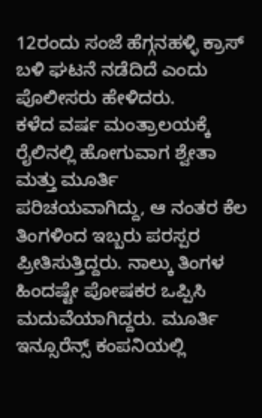12ರಂದು ಸಂಜೆ ಹೆಗ್ಗನಹಳ್ಳಿ ಕ್ರಾಸ್ ಬಳಿ ಘಟನೆ ನಡೆದಿದೆ ಎಂದು ಪೊಲೀಸರು ಹೇಳಿದರು.
ಕಳೆದ ವರ್ಷ ಮಂತ್ರಾಲಯಕ್ಕೆ ರೈಲಿನಲ್ಲಿ ಹೋಗುವಾಗ ಶ್ವೇತಾ ಮತ್ತು ಮೂರ್ತಿ ಪರಿಚಯವಾಗಿದ್ದು, ಆ ನಂತರ ಕೆಲ ತಿಂಗಳಿಂದ ಇಬ್ಬರು ಪರಸ್ಪರ ಪ್ರೀತಿಸುತ್ತಿದ್ದರು. ನಾಲ್ಕು ತಿಂಗಳ ಹಿಂದಷ್ಟೇ ಪೋಷಕರ ಒಪ್ಪಿಸಿ ಮದುವೆಯಾಗಿದ್ದರು. ಮೂರ್ತಿ ಇನ್ಸೂರೆನ್ಸ್ ಕಂಪನಿಯಲ್ಲಿ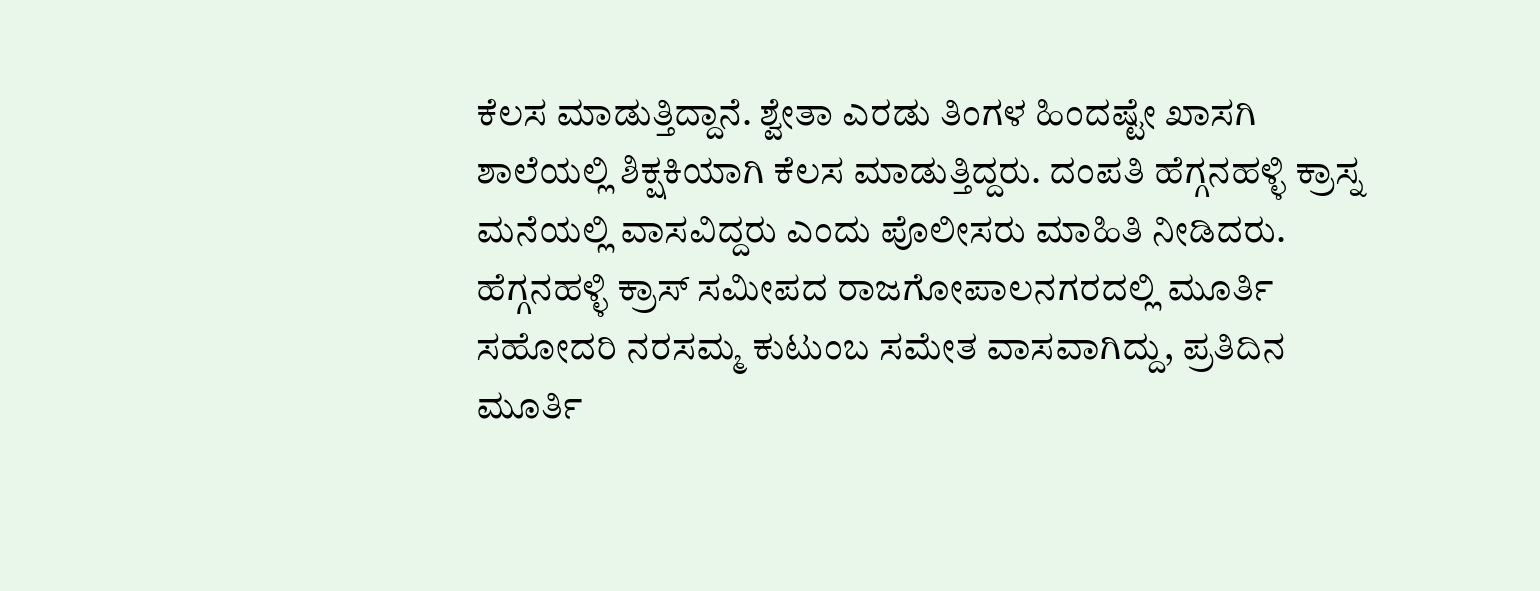ಕೆಲಸ ಮಾಡುತ್ತಿದ್ದಾನೆ. ಶ್ವೇತಾ ಎರಡು ತಿಂಗಳ ಹಿಂದಷ್ಟೇ ಖಾಸಗಿ ಶಾಲೆಯಲ್ಲಿ ಶಿಕ್ಷಕಿಯಾಗಿ ಕೆಲಸ ಮಾಡುತ್ತಿದ್ದರು. ದಂಪತಿ ಹೆಗ್ಗನಹಳ್ಳಿ ಕ್ರಾಸ್ನ ಮನೆಯಲ್ಲಿ ವಾಸವಿದ್ದರು ಎಂದು ಪೊಲೀಸರು ಮಾಹಿತಿ ನೀಡಿದರು.
ಹೆಗ್ಗನಹಳ್ಳಿ ಕ್ರಾಸ್ ಸಮೀಪದ ರಾಜಗೋಪಾಲನಗರದಲ್ಲಿ ಮೂರ್ತಿ ಸಹೋದರಿ ನರಸಮ್ಮ ಕುಟುಂಬ ಸಮೇತ ವಾಸವಾಗಿದ್ದು, ಪ್ರತಿದಿನ ಮೂರ್ತಿ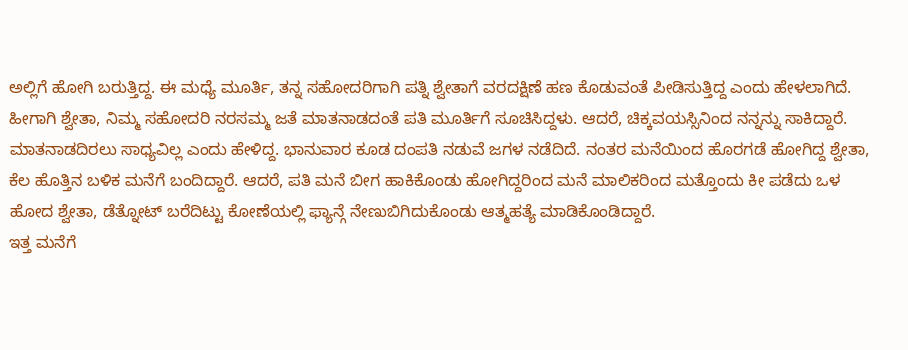ಅಲ್ಲಿಗೆ ಹೋಗಿ ಬರುತ್ತಿದ್ದ. ಈ ಮಧ್ಯೆ ಮೂರ್ತಿ, ತನ್ನ ಸಹೋದರಿಗಾಗಿ ಪತ್ನಿ ಶ್ವೇತಾಗೆ ವರದಕ್ಷಿಣೆ ಹಣ ಕೊಡುವಂತೆ ಪೀಡಿಸುತ್ತಿದ್ದ ಎಂದು ಹೇಳಲಾಗಿದೆ. ಹೀಗಾಗಿ ಶ್ವೇತಾ, ನಿಮ್ಮ ಸಹೋದರಿ ನರಸಮ್ಮ ಜತೆ ಮಾತನಾಡದಂತೆ ಪತಿ ಮೂರ್ತಿಗೆ ಸೂಚಿಸಿದ್ದಳು. ಆದರೆ, ಚಿಕ್ಕವಯಸ್ಸಿನಿಂದ ನನ್ನನ್ನು ಸಾಕಿದ್ದಾರೆ. ಮಾತನಾಡದಿರಲು ಸಾಧ್ಯವಿಲ್ಲ ಎಂದು ಹೇಳಿದ್ದ. ಭಾನುವಾರ ಕೂಡ ದಂಪತಿ ನಡುವೆ ಜಗಳ ನಡೆದಿದೆ. ನಂತರ ಮನೆಯಿಂದ ಹೊರಗಡೆ ಹೋಗಿದ್ದ ಶ್ವೇತಾ, ಕೆಲ ಹೊತ್ತಿನ ಬಳಿಕ ಮನೆಗೆ ಬಂದಿದ್ದಾರೆ. ಆದರೆ, ಪತಿ ಮನೆ ಬೀಗ ಹಾಕಿಕೊಂಡು ಹೋಗಿದ್ದರಿಂದ ಮನೆ ಮಾಲಿಕರಿಂದ ಮತ್ತೊಂದು ಕೀ ಪಡೆದು ಒಳ ಹೋದ ಶ್ವೇತಾ, ಡೆತ್ನೋಟ್ ಬರೆದಿಟ್ಟು ಕೋಣೆಯಲ್ಲಿ ಫ್ಯಾನ್ಗೆ ನೇಣುಬಿಗಿದುಕೊಂಡು ಆತ್ಮಹತ್ಯೆ ಮಾಡಿಕೊಂಡಿದ್ದಾರೆ.
ಇತ್ತ ಮನೆಗೆ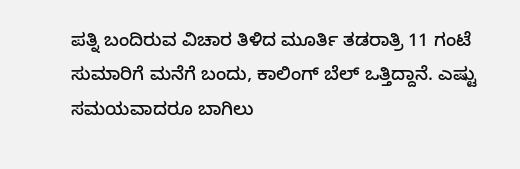ಪತ್ನಿ ಬಂದಿರುವ ವಿಚಾರ ತಿಳಿದ ಮೂರ್ತಿ ತಡರಾತ್ರಿ 11 ಗಂಟೆ ಸುಮಾರಿಗೆ ಮನೆಗೆ ಬಂದು, ಕಾಲಿಂಗ್ ಬೆಲ್ ಒತ್ತಿದ್ದಾನೆ. ಎಷ್ಟು ಸಮಯವಾದರೂ ಬಾಗಿಲು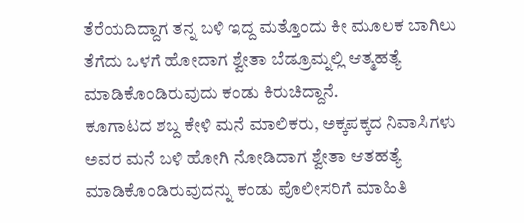ತೆರೆಯದಿದ್ದಾಗ ತನ್ನ ಬಳಿ ಇದ್ದ ಮತ್ತೊಂದು ಕೀ ಮೂಲಕ ಬಾಗಿಲು ತೆಗೆದು ಒಳಗೆ ಹೋದಾಗ ಶ್ವೇತಾ ಬೆಡ್ರೂಮ್ನಲ್ಲಿ ಆತ್ಮಹತ್ಯೆ ಮಾಡಿಕೊಂಡಿರುವುದು ಕಂಡು ಕಿರುಚಿದ್ದಾನೆ.
ಕೂಗಾಟದ ಶಬ್ದ ಕೇಳಿ ಮನೆ ಮಾಲಿಕರು, ಅಕ್ಕಪಕ್ಕದ ನಿವಾಸಿಗಳು ಅವರ ಮನೆ ಬಳಿ ಹೋಗಿ ನೋಡಿದಾಗ ಶ್ವೇತಾ ಆತಹತ್ಯೆ ಮಾಡಿಕೊಂಡಿರುವುದನ್ನು ಕಂಡು ಪೊಲೀಸರಿಗೆ ಮಾಹಿತಿ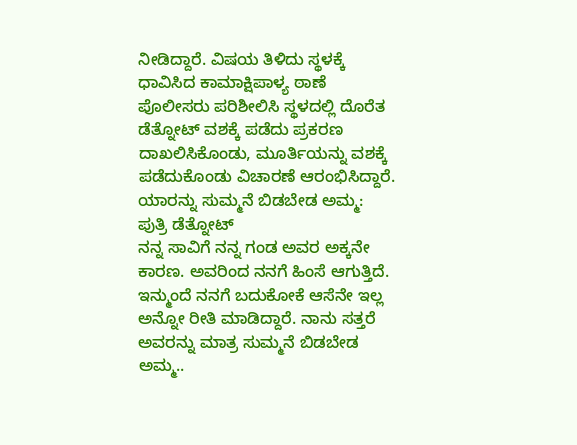ನೀಡಿದ್ದಾರೆ. ವಿಷಯ ತಿಳಿದು ಸ್ಥಳಕ್ಕೆ ಧಾವಿಸಿದ ಕಾಮಾಕ್ಷಿಪಾಳ್ಯ ಠಾಣೆ ಪೊಲೀಸರು ಪರಿಶೀಲಿಸಿ ಸ್ಥಳದಲ್ಲಿ ದೊರೆತ ಡೆತ್ನೋಟ್ ವಶಕ್ಕೆ ಪಡೆದು ಪ್ರಕರಣ ದಾಖಲಿಸಿಕೊಂಡು, ಮೂರ್ತಿಯನ್ನು ವಶಕ್ಕೆ ಪಡೆದುಕೊಂಡು ವಿಚಾರಣೆ ಆರಂಭಿಸಿದ್ದಾರೆ.
ಯಾರನ್ನು ಸುಮ್ಮನೆ ಬಿಡಬೇಡ ಅಮ್ಮ: ಪುತ್ರಿ ಡೆತ್ನೋಟ್
ನನ್ನ ಸಾವಿಗೆ ನನ್ನ ಗಂಡ ಅವರ ಅಕ್ಕನೇ ಕಾರಣ. ಅವರಿಂದ ನನಗೆ ಹಿಂಸೆ ಆಗುತ್ತಿದೆ. ಇನ್ಮುಂದೆ ನನಗೆ ಬದುಕೋಕೆ ಆಸೆನೇ ಇಲ್ಲ ಅನ್ನೋ ರೀತಿ ಮಾಡಿದ್ದಾರೆ. ನಾನು ಸತ್ತರೆ ಅವರನ್ನು ಮಾತ್ರ ಸುಮ್ಮನೆ ಬಿಡಬೇಡ ಅಮ್ಮ..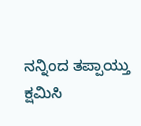ನನ್ನಿಂದ ತಪ್ಪಾಯ್ತು ಕ್ಷಮಿಸಿ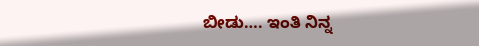ಬೀಡು…. ಇಂತಿ ನಿನ್ನ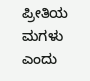ಪ್ರೀತಿಯ ಮಗಳು ಎಂದು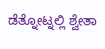ಡೆತ್ನೋಟ್ನಲ್ಲಿ ಶ್ವೇತಾ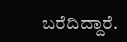ಬರೆದಿದ್ದಾರೆ.